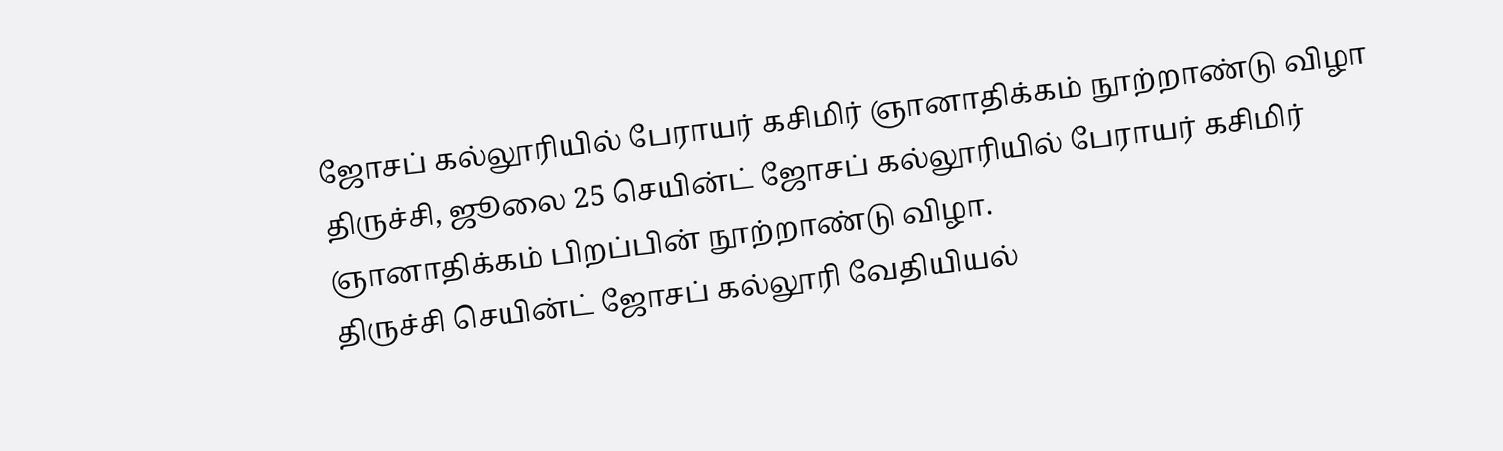ஜோசப் கல்லூரியில் பேராயர் கசிமிர் ஞானாதிக்கம் நூற்றாண்டு விழா
திருச்சி, ஜூலை 25 செயின்ட் ஜோசப் கல்லூரியில் பேராயர் கசிமிர் ஞானாதிக்கம் பிறப்பின் நூற்றாண்டு விழா.
திருச்சி செயின்ட் ஜோசப் கல்லூரி வேதியியல்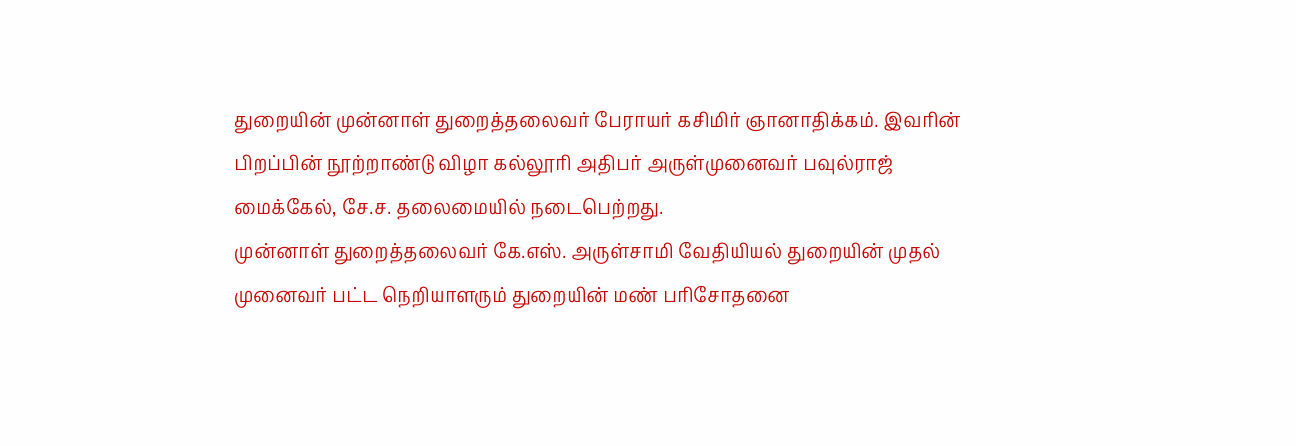துறையின் முன்னாள் துறைத்தலைவர் பேராயர் கசிமிர் ஞானாதிக்கம். இவரின் பிறப்பின் நூற்றாண்டு விழா கல்லூரி அதிபர் அருள்முனைவர் பவுல்ராஜ் மைக்கேல், சே.ச. தலைமையில் நடைபெற்றது.
முன்னாள் துறைத்தலைவர் கே.எஸ். அருள்சாமி வேதியியல் துறையின் முதல் முனைவர் பட்ட நெறியாளரும் துறையின் மண் பரிசோதனை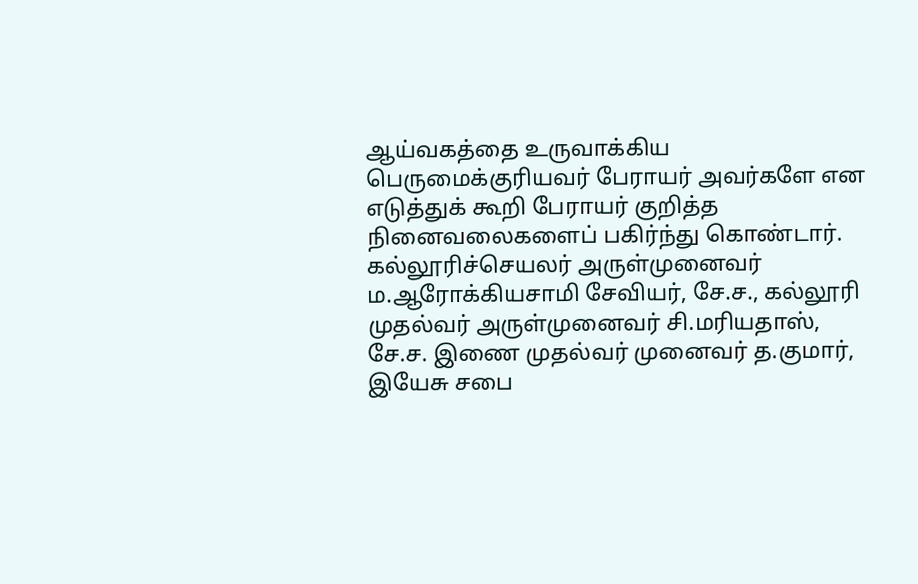ஆய்வகத்தை உருவாக்கிய பெருமைக்குரியவர் பேராயர் அவர்களே என எடுத்துக் கூறி பேராயர் குறித்த நினைவலைகளைப் பகிர்ந்து கொண்டார்.
கல்லூரிச்செயலர் அருள்முனைவர் ம.ஆரோக்கியசாமி சேவியர், சே.ச., கல்லூரி முதல்வர் அருள்முனைவர் சி.மரியதாஸ், சே.ச. இணை முதல்வர் முனைவர் த.குமார், இயேசு சபை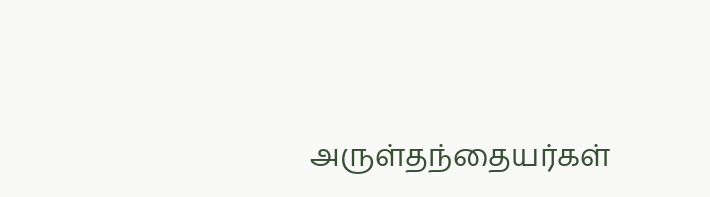அருள்தந்தையர்கள்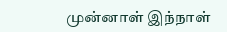முன்னாள் இந்நாள்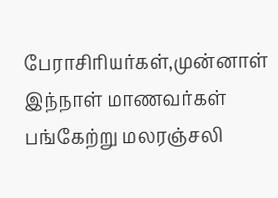பேராசிரியர்கள்,முன்னாள் இந்நாள் மாணவர்கள் பங்கேற்று மலரஞ்சலி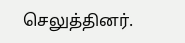செலுத்தினர்.